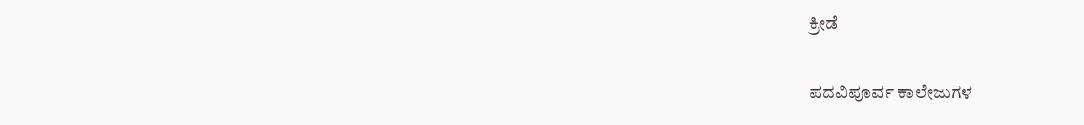ಕ್ರೀಡೆ

ಪದವಿಪೂರ್ವ ಕಾಲೇಜುಗಳ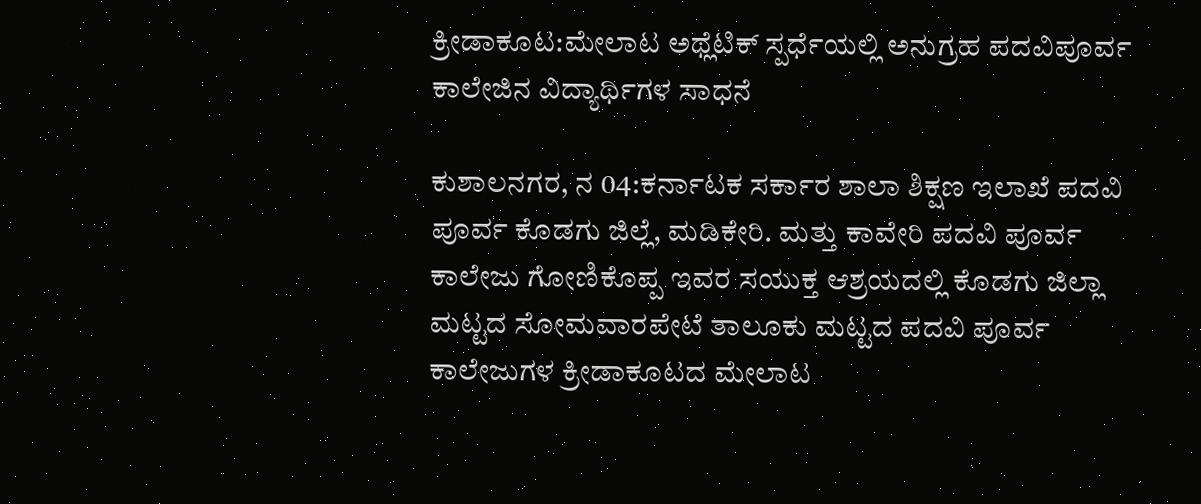ಕ್ರೀಡಾಕೂಟ:ಮೇಲಾಟ ಅಥ್ಲೆಟಿಕ್ ಸ್ಪರ್ಧೆಯಲ್ಲಿ ಅನುಗ್ರಹ ಪದವಿಪೂರ್ವ ಕಾಲೇಜಿನ ವಿದ್ಯಾರ್ಥಿಗಳ ಸಾಧನೆ

ಕುಶಾಲನಗರ, ನ 04:ಕರ್ನಾಟಕ ಸರ್ಕಾರ ಶಾಲಾ ಶಿಕ್ಷಣ ಇಲಾಖೆ ಪದವಿ ಪೂರ್ವ ಕೊಡಗು ಜಿಲ್ಲೆ, ಮಡಿಕೇರಿ. ಮತ್ತು ಕಾವೇರಿ ಪದವಿ ಪೂರ್ವ ಕಾಲೇಜು ಗೋಣಿಕೊಪ್ಪ ಇವರ ಸಯುಕ್ತ ಆಶ್ರಯದಲ್ಲಿ ಕೊಡಗು ಜಿಲ್ಲಾ ಮಟ್ಟದ ಸೋಮವಾರಪೇಟೆ ತಾಲೂಕು ಮಟ್ಟದ ಪದವಿ ಪೂರ್ವ ಕಾಲೇಜುಗಳ ಕ್ರೀಡಾಕೂಟದ ಮೇಲಾಟ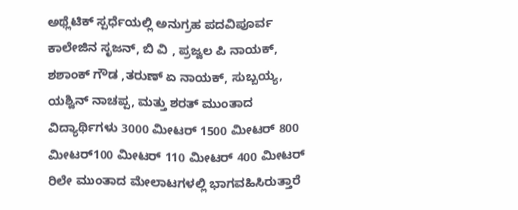ಅಥ್ಲೆಟಿಕ್ ಸ್ಪರ್ಧೆಯಲ್ಲಿ ಅನುಗ್ರಹ ಪದವಿಪೂರ್ವ ಕಾಲೇಜಿನ ಸೃಜನ್, ಬಿ ವಿ , ಪ್ರಜ್ವಲ ಪಿ ನಾಯಕ್, ಶಶಾಂಕ್ ಗೌಡ ,ತರುಣ್ ಏ ನಾಯಕ್, ಸುಬ್ಬಯ್ಯ, ಯಶ್ವಿನ್ ನಾಚಪ್ಪ, ಮತ್ತು ಶರತ್ ಮುಂತಾದ ವಿದ್ಯಾರ್ಥಿಗಳು 3000 ಮೀಟರ್ 1500 ಮೀಟರ್ 800 ಮೀಟರ್100 ಮೀಟರ್ 110 ಮೀಟರ್ 400 ಮೀಟರ್ ರಿಲೇ ಮುಂತಾದ ಮೇಲಾಟಗಳಲ್ಲಿ ಭಾಗವಹಿಸಿರುತ್ತಾರೆ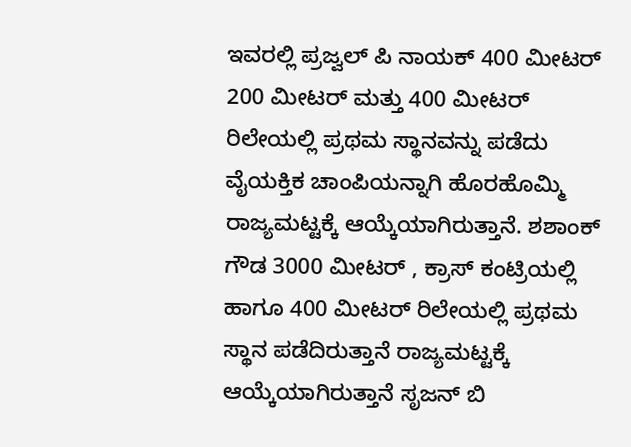ಇವರಲ್ಲಿ ಪ್ರಜ್ವಲ್ ಪಿ ನಾಯಕ್ 400 ಮೀಟರ್ 200 ಮೀಟರ್ ಮತ್ತು 400 ಮೀಟರ್ ರಿಲೇಯಲ್ಲಿ ಪ್ರಥಮ ಸ್ಥಾನವನ್ನು ಪಡೆದು ವೈಯಕ್ತಿಕ ಚಾಂಪಿಯನ್ನಾಗಿ ಹೊರಹೊಮ್ಮಿ ರಾಜ್ಯಮಟ್ಟಕ್ಕೆ ಆಯ್ಕೆಯಾಗಿರುತ್ತಾನೆ. ಶಶಾಂಕ್ ಗೌಡ 3000 ಮೀಟರ್ , ಕ್ರಾಸ್ ಕಂಟ್ರಿಯಲ್ಲಿ ಹಾಗೂ 400 ಮೀಟರ್ ರಿಲೇಯಲ್ಲಿ ಪ್ರಥಮ ಸ್ಥಾನ ಪಡೆದಿರುತ್ತಾನೆ ರಾಜ್ಯಮಟ್ಟಕ್ಕೆ ಆಯ್ಕೆಯಾಗಿರುತ್ತಾನೆ ಸೃಜನ್ ಬಿ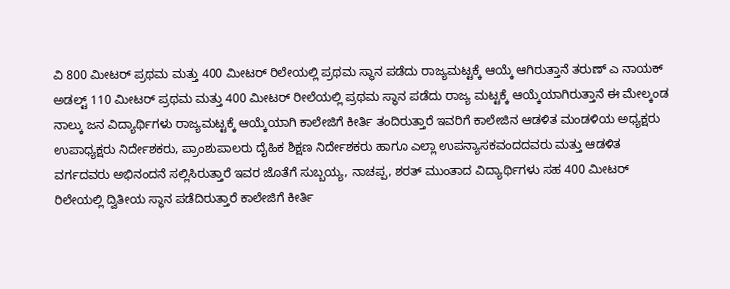ವಿ 800 ಮೀಟರ್ ಪ್ರಥಮ ಮತ್ತು 400 ಮೀಟರ್ ರಿಲೇಯಲ್ಲಿ ಪ್ರಥಮ ಸ್ಥಾನ ಪಡೆದು ರಾಜ್ಯಮಟ್ಟಕ್ಕೆ ಆಯ್ಕೆ ಆಗಿರುತ್ತಾನೆ ತರುಣ್ ಎ ನಾಯಕ್ ಅಡಲ್ಟ್ 110 ಮೀಟರ್ ಪ್ರಥಮ ಮತ್ತು 400 ಮೀಟರ್ ರೀಲೆಯಲ್ಲಿ ಪ್ರಥಮ ಸ್ಥಾನ ಪಡೆದು ರಾಜ್ಯ ಮಟ್ಟಕ್ಕೆ ಆಯ್ಕೆಯಾಗಿರುತ್ತಾನೆ ಈ ಮೇಲ್ಕಂಡ ನಾಲ್ಕು ಜನ ವಿದ್ಯಾರ್ಥಿಗಳು ರಾಜ್ಯಮಟ್ಟಕ್ಕೆ ಆಯ್ಕೆಯಾಗಿ ಕಾಲೇಜಿಗೆ ಕೀರ್ತಿ ತಂದಿರುತ್ತಾರೆ ಇವರಿಗೆ ಕಾಲೇಜಿನ ಆಡಳಿತ ಮಂಡಳಿಯ ಅಧ್ಯಕ್ಷರು ಉಪಾಧ್ಯಕ್ಷರು ನಿರ್ದೇಶಕರು, ಪ್ರಾಂಶುಪಾಲರು ದೈಹಿಕ ಶಿಕ್ಷಣ ನಿರ್ದೇಶಕರು ಹಾಗೂ ಎಲ್ಲಾ ಉಪನ್ಯಾಸಕವಂದದವರು ಮತ್ತು ಆಡಳಿತ ವರ್ಗದವರು ಅಭಿನಂದನೆ ಸಲ್ಲಿಸಿರುತ್ತಾರೆ ಇವರ ಜೊತೆಗೆ ಸುಬ್ಬಯ್ಯ, ನಾಚಪ್ಪ, ಶರತ್ ಮುಂತಾದ ವಿದ್ಯಾರ್ಥಿಗಳು ಸಹ 400 ಮೀಟರ್ ರಿಲೇಯಲ್ಲಿ ದ್ವಿತೀಯ ಸ್ಥಾನ ಪಡೆದಿರುತ್ತಾರೆ ಕಾಲೇಜಿಗೆ ಕೀರ್ತಿ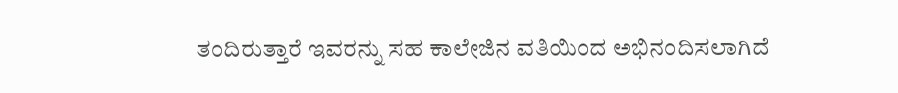ತಂದಿರುತ್ತಾರೆ ಇವರನ್ನು ಸಹ ಕಾಲೇಜಿನ ವತಿಯಿಂದ ಅಭಿನಂದಿಸಲಾಗಿದೆ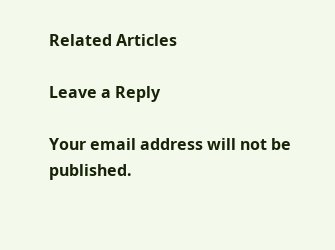Related Articles

Leave a Reply

Your email address will not be published.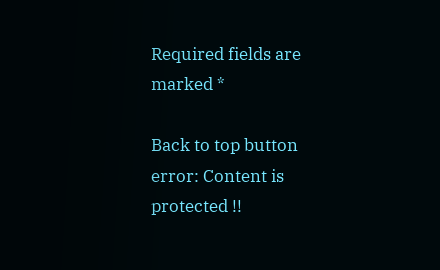Required fields are marked *

Back to top button
error: Content is protected !!